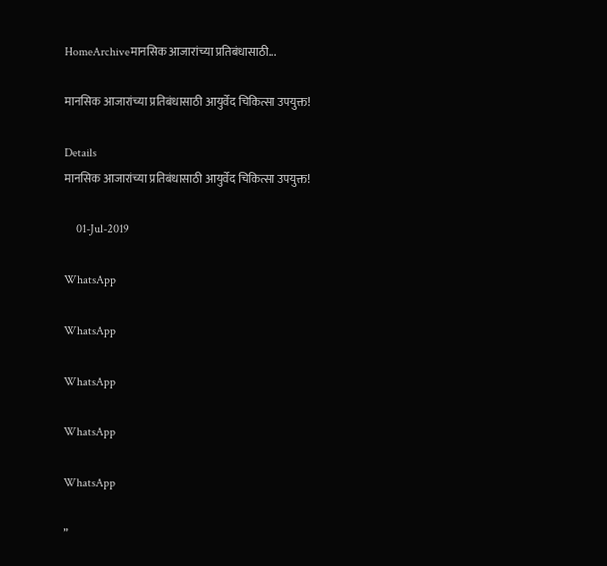HomeArchiveमानसिक आजारांच्या प्रतिबंधासाठी...

मानसिक आजारांच्या प्रतिबंधासाठी आयुर्वेद चिकित्सा उपयुक्त!

Details
मानसिक आजारांच्या प्रतिबंधासाठी आयुर्वेद चिकित्सा उपयुक्त!

    01-Jul-2019

WhatsApp

WhatsApp

WhatsApp

WhatsApp

WhatsApp

”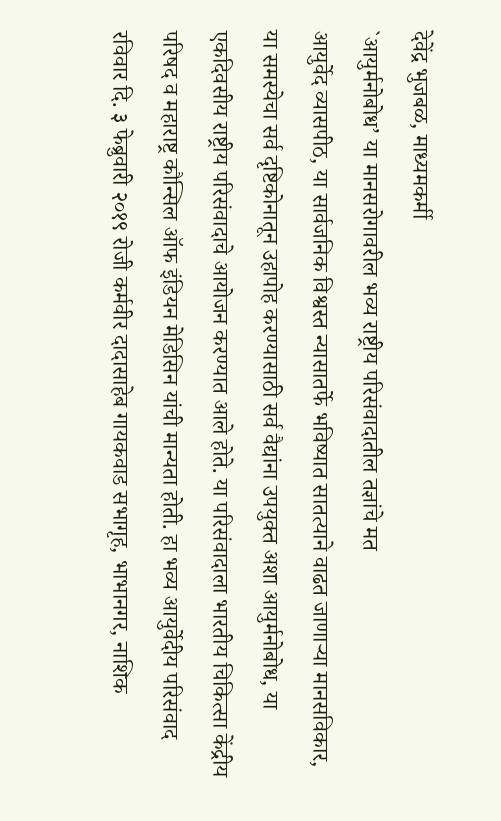देवेंद्र भुजबळ, माध्यमकर्मी
`आयुर्मनोबोध’ या मानसरोगावरील भव्य राष्ट्रीय परिसंवादातील तज्ञांचे मत
आयुर्वेद व्यासपीठ, या सार्वजनिक विश्वस्त न्यासातर्फे भविष्यात सातत्याने वाढत जाणाऱ्या मानसविकार, या समस्येचा सर्व दृष्टिकोनातून उहापोह करण्यासाठी सर्व वैद्यांना उपयुक्त अशा आयुर्मनोबोध, या एकदिवसीय राष्ट्रीय परिसंवादाचे आयोजन करण्यात आले होते. या परिसंवादाला भारतीय चिकित्सा केंद्रीय परिषद व महाराष्ट्र कौन्सिल ऑफ इंडियन मेडिसिन यांची मान्यता होती. हा भव्य आयुर्वेदीय परिसंवाद रविवार दि. ३ फेब्रुवारी २०१९ रोजी कर्मवीर दादासाहेब गायकवाड सभागृह, भाभानगर, नाशिक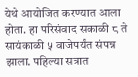येथे आयोजित करण्यात आला होता. हा परिसंवाद सकाळी ८ ते सायंकाळी ५ वाजेपर्यंत संपन्न झाला. पहिल्या सत्रात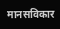मानसविकार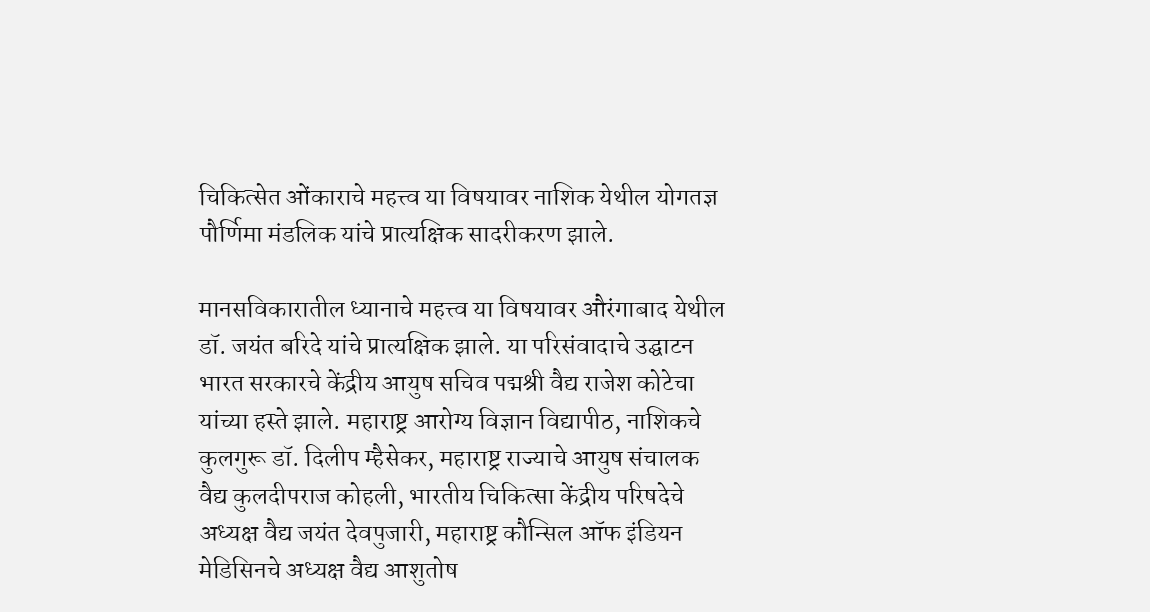चिकित्सेत ओंकाराचे महत्त्व या विषयावर नाशिक येथील योगतज्ञ पौर्णिमा मंडलिक यांचे प्रात्यक्षिक सादरीकरण झाले.

मानसविकारातील ध्यानाचे महत्त्व या विषयावर औरंगाबाद येथील डॉ. जयंत बरिदे यांचे प्रात्यक्षिक झाले. या परिसंवादाचे उद्घाटन भारत सरकारचे केंद्रीय आयुष सचिव पद्मश्री वैद्य राजेश कोटेचा यांच्या हस्ते झाले. महाराष्ट्र आरोग्य विज्ञान विद्यापीठ, नाशिकचे कुलगुरू डॉ. दिलीप म्हैसेकर, महाराष्ट्र राज्याचे आयुष संचालक वैद्य कुलदीपराज कोहली, भारतीय चिकित्सा केंद्रीय परिषदेचे अध्यक्ष वैद्य जयंत देवपुजारी, महाराष्ट्र कौन्सिल ऑफ इंडियन मेडिसिनचे अध्यक्ष वैद्य आशुतोष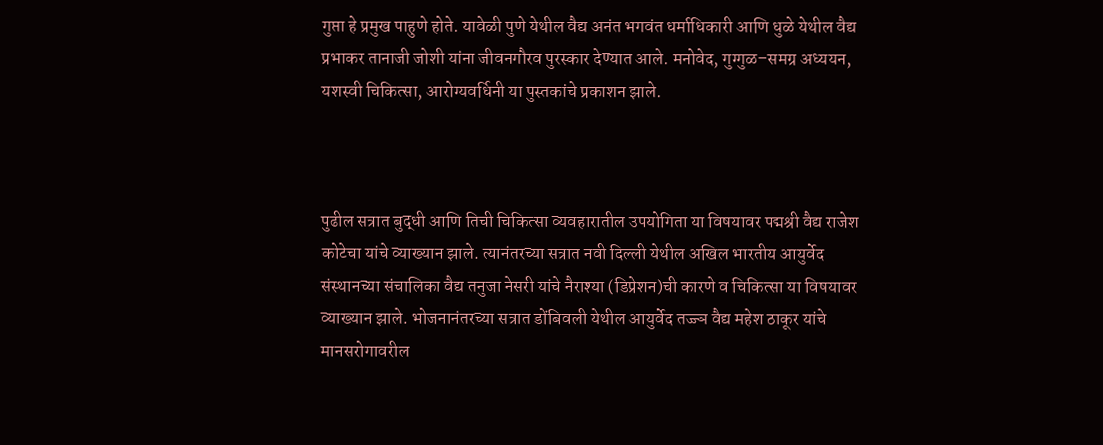गुप्ता हे प्रमुख पाहुणे होते. यावेळी पुणे येथील वैद्य अनंत भगवंत धर्माधिकारी आणि धुळे येथील वैद्य प्रभाकर तानाजी जोशी यांना जीवनगौरव पुरस्कार देण्यात आले. मनोवेद, गुग्गुळ–समग्र अध्ययन, यशस्वी चिकित्सा, आरोग्यवर्धिनी या पुस्तकांचे प्रकाशन झाले.



पुढील सत्रात बुद्धी आणि तिची चिकित्सा व्यवहारातील उपयोगिता या विषयावर पद्मश्री वैद्य राजेश कोटेचा यांचे व्याख्यान झाले. त्यानंतरच्या सत्रात नवी दिल्ली येथील अखिल भारतीय आयुर्वेद संस्थानच्या संचालिका वैद्य तनुजा नेसरी यांचे नैराश्या (डिप्रेशन)ची कारणे व चिकित्सा या विषयावर व्याख्यान झाले. भोजनानंतरच्या सत्रात डोंबिवली येथील आयुर्वेद तज्ज्ञ वैद्य महेश ठाकूर यांचे मानसरोगावरील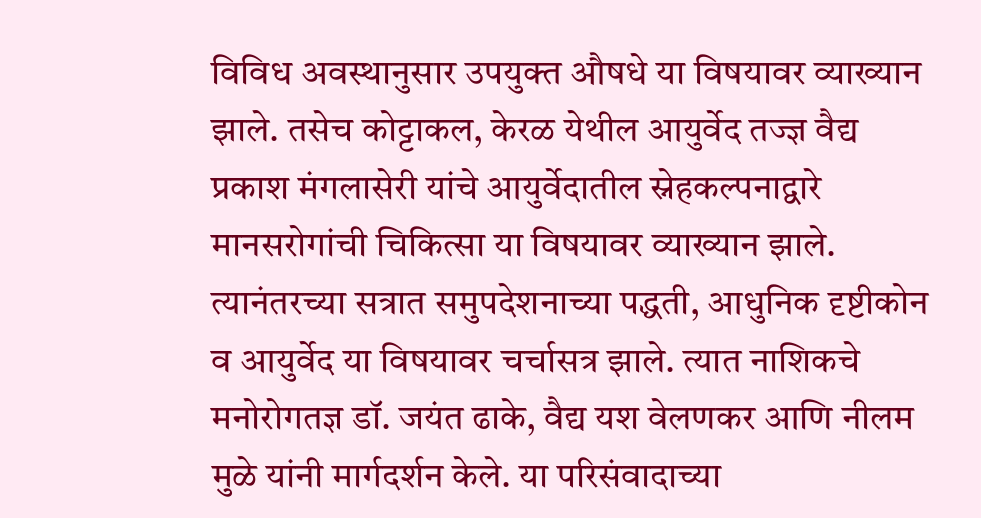विविध अवस्थानुसार उपयुक्त औषधे या विषयावर व्याख्यान झाले. तसेच कोट्टाकल, केरळ येथील आयुर्वेद तज्ज्ञ वैद्य प्रकाश मंगलासेरी यांचे आयुर्वेदातील स्नेहकल्पनाद्वारे मानसरोगांची चिकित्सा या विषयावर व्याख्यान झाले. त्यानंतरच्या सत्रात समुपदेशनाच्या पद्धती, आधुनिक दृष्टीकोन व आयुर्वेद या विषयावर चर्चासत्र झाले. त्यात नाशिकचे मनोरोगतज्ञ डॉ. जयंत ढाके, वैद्य यश वेलणकर आणि नीलम मुळे यांनी मार्गदर्शन केले. या परिसंवादाच्या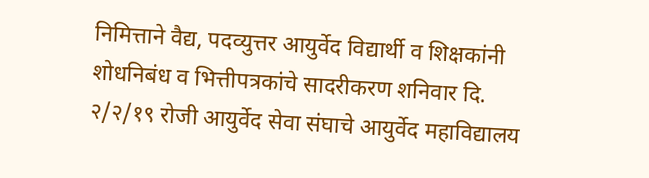निमित्ताने वैद्य, पदव्युत्तर आयुर्वेद विद्यार्थी व शिक्षकांनी शोधनिबंध व भित्तीपत्रकांचे सादरीकरण शनिवार दि. २/२/१९ रोजी आयुर्वेद सेवा संघाचे आयुर्वेद महाविद्यालय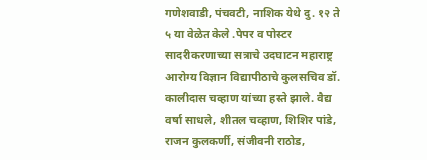गणेशवाडी, पंचवटी, नाशिक येथे दु. १२ ते ५ या वेळेत केले .पेपर व पोस्टर सादरीकरणाच्या सत्राचे उदघाटन महाराष्ट्र आरोग्य विज्ञान विद्यापीठाचे कुलसचिव डॉ. कालीदास चव्हाण यांच्या हस्ते झाले. वैद्य वर्षा साधले, शीतल चव्हाण, शिशिर पांडे, राजन कुलकर्णी, संजीवनी राठोड,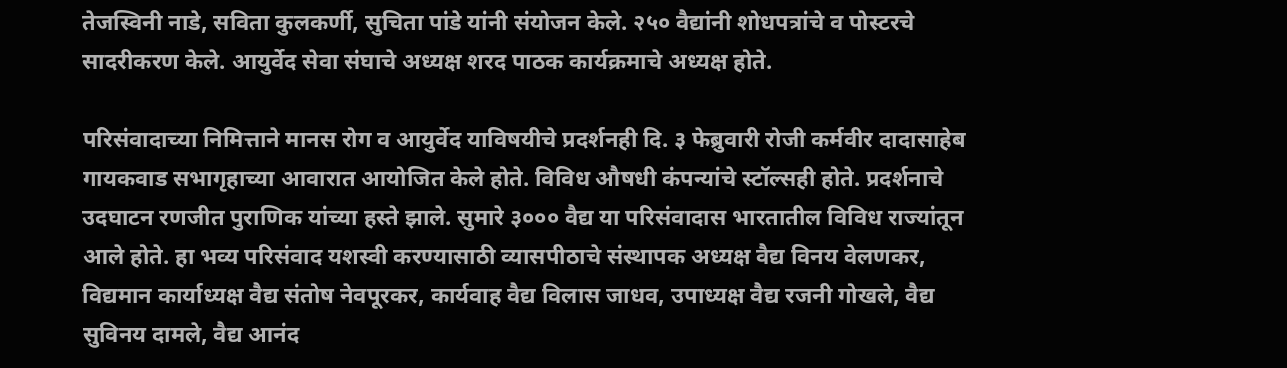तेजस्विनी नाडे, सविता कुलकर्णी, सुचिता पांडे यांनी संयोजन केले. २५० वैद्यांनी शोधपत्रांचे व पोस्टरचे सादरीकरण केले. आयुर्वेद सेवा संघाचे अध्यक्ष शरद पाठक कार्यक्रमाचे अध्यक्ष होते.

परिसंवादाच्या निमित्ताने मानस रोग व आयुर्वेद याविषयीचे प्रदर्शनही दि. ३ फेब्रुवारी रोजी कर्मवीर दादासाहेब गायकवाड सभागृहाच्या आवारात आयोजित केले होते. विविध औषधी कंपन्यांचे स्टॉल्सही होते. प्रदर्शनाचे उदघाटन रणजीत पुराणिक यांच्या हस्ते झाले. सुमारे ३००० वैद्य या परिसंवादास भारतातील विविध राज्यांतून आले होते. हा भव्य परिसंवाद यशस्वी करण्यासाठी व्यासपीठाचे संस्थापक अध्यक्ष वैद्य विनय वेलणकर, विद्यमान कार्याध्यक्ष वैद्य संतोष नेवपूरकर, कार्यवाह वैद्य विलास जाधव, उपाध्यक्ष वैद्य रजनी गोखले, वैद्य सुविनय दामले, वैद्य आनंद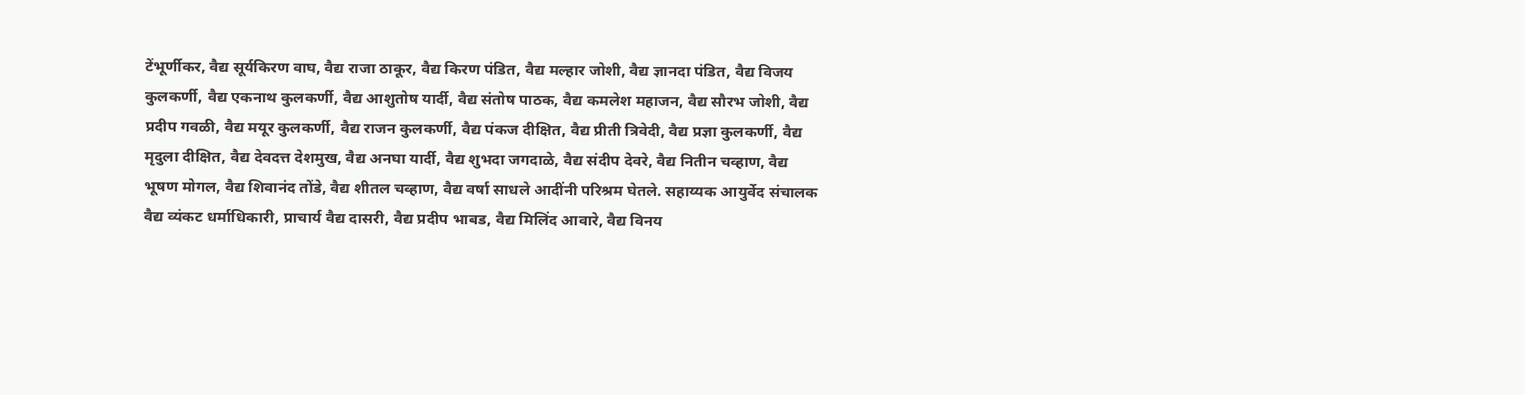टेंभूर्णीकर, वैद्य सूर्यकिरण वाघ, वैद्य राजा ठाकूर, वैद्य किरण पंडित, वैद्य मल्हार जोशी, वैद्य ज्ञानदा पंडित, वैद्य विजय कुलकर्णी, वैद्य एकनाथ कुलकर्णी, वैद्य आशुतोष यार्दी, वैद्य संतोष पाठक, वैद्य कमलेश महाजन, वैद्य सौरभ जोशी, वैद्य प्रदीप गवळी, वैद्य मयूर कुलकर्णी, वैद्य राजन कुलकर्णी, वैद्य पंकज दीक्षित, वैद्य प्रीती त्रिवेदी, वैद्य प्रज्ञा कुलकर्णी, वैद्य मृदुला दीक्षित, वैद्य देवदत्त देशमुख, वैद्य अनघा यार्दी, वैद्य शुभदा जगदाळे, वैद्य संदीप देवरे, वैद्य नितीन चव्हाण, वैद्य भूषण मोगल, वैद्य शिवानंद तोंडे, वैद्य शीतल चव्हाण, वैद्य वर्षा साधले आदींनी परिश्रम घेतले. सहाय्यक आयुर्वेद संचालक वैद्य व्यंकट धर्माधिकारी, प्राचार्य वैद्य दासरी, वैद्य प्रदीप भाबड, वैद्य मिलिंद आवारे, वैद्य विनय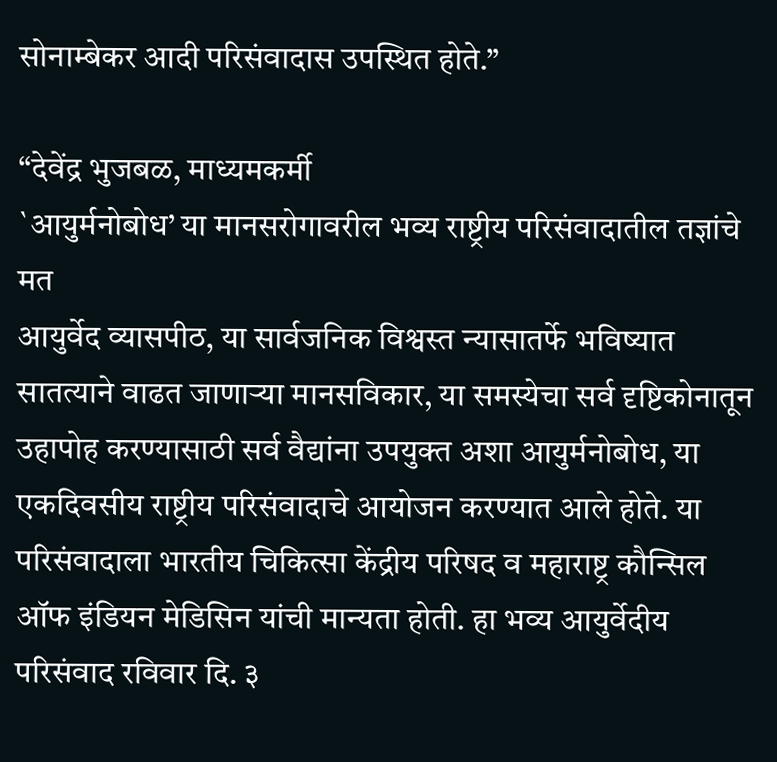सोनाम्बेकर आदी परिसंवादास उपस्थित होते.”

“देवेंद्र भुजबळ, माध्यमकर्मी
`आयुर्मनोबोध’ या मानसरोगावरील भव्य राष्ट्रीय परिसंवादातील तज्ञांचे मत
आयुर्वेद व्यासपीठ, या सार्वजनिक विश्वस्त न्यासातर्फे भविष्यात सातत्याने वाढत जाणाऱ्या मानसविकार, या समस्येचा सर्व दृष्टिकोनातून उहापोह करण्यासाठी सर्व वैद्यांना उपयुक्त अशा आयुर्मनोबोध, या एकदिवसीय राष्ट्रीय परिसंवादाचे आयोजन करण्यात आले होते. या परिसंवादाला भारतीय चिकित्सा केंद्रीय परिषद व महाराष्ट्र कौन्सिल ऑफ इंडियन मेडिसिन यांची मान्यता होती. हा भव्य आयुर्वेदीय परिसंवाद रविवार दि. ३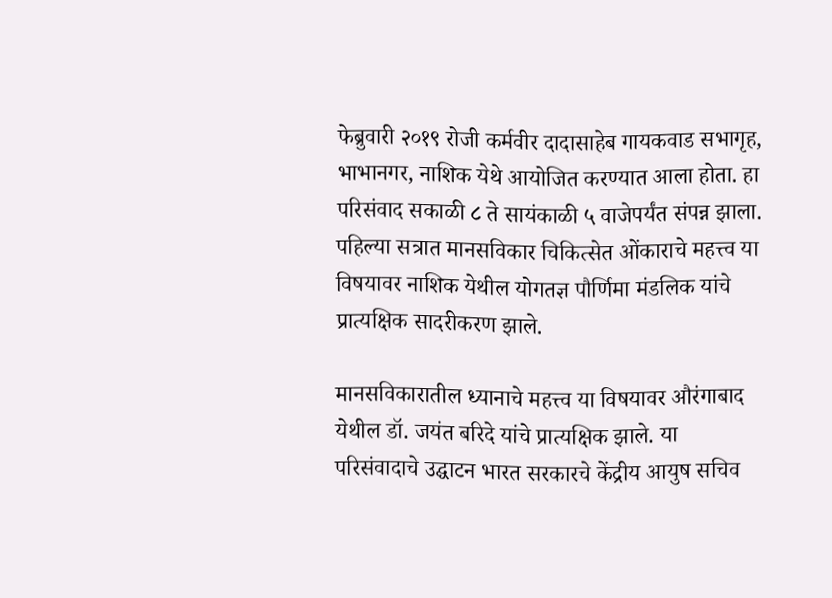फेब्रुवारी २०१९ रोजी कर्मवीर दादासाहेब गायकवाड सभागृह, भाभानगर, नाशिक येथे आयोजित करण्यात आला होता. हा परिसंवाद सकाळी ८ ते सायंकाळी ५ वाजेपर्यंत संपन्न झाला. पहिल्या सत्रात मानसविकार चिकित्सेत ओंकाराचे महत्त्व या विषयावर नाशिक येथील योगतज्ञ पौर्णिमा मंडलिक यांचे प्रात्यक्षिक सादरीकरण झाले.

मानसविकारातील ध्यानाचे महत्त्व या विषयावर औरंगाबाद येथील डॉ. जयंत बरिदे यांचे प्रात्यक्षिक झाले. या परिसंवादाचे उद्घाटन भारत सरकारचे केंद्रीय आयुष सचिव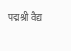पद्मश्री वैद्य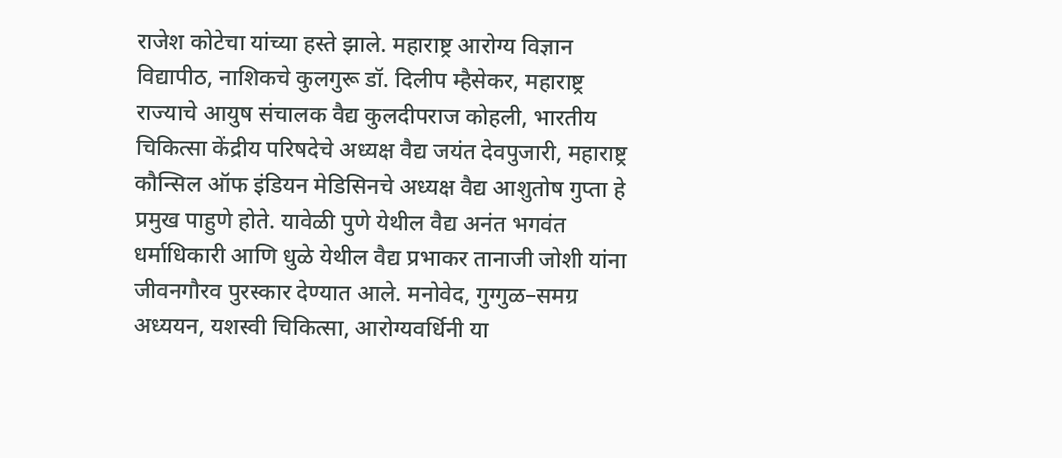राजेश कोटेचा यांच्या हस्ते झाले. महाराष्ट्र आरोग्य विज्ञान विद्यापीठ, नाशिकचे कुलगुरू डॉ. दिलीप म्हैसेकर, महाराष्ट्र राज्याचे आयुष संचालक वैद्य कुलदीपराज कोहली, भारतीय चिकित्सा केंद्रीय परिषदेचे अध्यक्ष वैद्य जयंत देवपुजारी, महाराष्ट्र कौन्सिल ऑफ इंडियन मेडिसिनचे अध्यक्ष वैद्य आशुतोष गुप्ता हे प्रमुख पाहुणे होते. यावेळी पुणे येथील वैद्य अनंत भगवंत धर्माधिकारी आणि धुळे येथील वैद्य प्रभाकर तानाजी जोशी यांना जीवनगौरव पुरस्कार देण्यात आले. मनोवेद, गुग्गुळ–समग्र अध्ययन, यशस्वी चिकित्सा, आरोग्यवर्धिनी या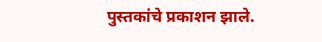पुस्तकांचे प्रकाशन झाले.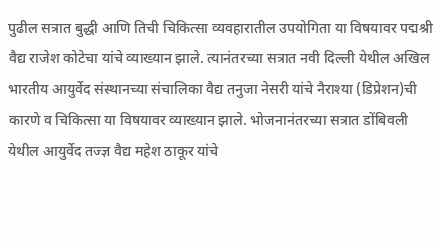पुढील सत्रात बुद्धी आणि तिची चिकित्सा व्यवहारातील उपयोगिता या विषयावर पद्मश्री वैद्य राजेश कोटेचा यांचे व्याख्यान झाले. त्यानंतरच्या सत्रात नवी दिल्ली येथील अखिल भारतीय आयुर्वेद संस्थानच्या संचालिका वैद्य तनुजा नेसरी यांचे नैराश्या (डिप्रेशन)ची कारणे व चिकित्सा या विषयावर व्याख्यान झाले. भोजनानंतरच्या सत्रात डोंबिवली येथील आयुर्वेद तज्ज्ञ वैद्य महेश ठाकूर यांचे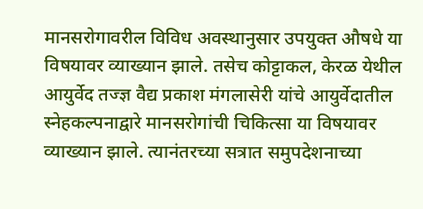मानसरोगावरील विविध अवस्थानुसार उपयुक्त औषधे या विषयावर व्याख्यान झाले. तसेच कोट्टाकल, केरळ येथील आयुर्वेद तज्ज्ञ वैद्य प्रकाश मंगलासेरी यांचे आयुर्वेदातील स्नेहकल्पनाद्वारे मानसरोगांची चिकित्सा या विषयावर व्याख्यान झाले. त्यानंतरच्या सत्रात समुपदेशनाच्या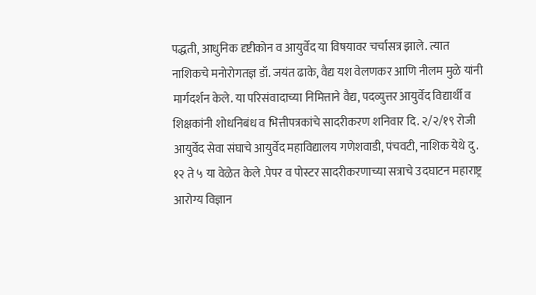पद्धती, आधुनिक दृष्टीकोन व आयुर्वेद या विषयावर चर्चासत्र झाले. त्यात नाशिकचे मनोरोगतज्ञ डॉ. जयंत ढाके, वैद्य यश वेलणकर आणि नीलम मुळे यांनी मार्गदर्शन केले. या परिसंवादाच्या निमित्ताने वैद्य, पदव्युत्तर आयुर्वेद विद्यार्थी व शिक्षकांनी शोधनिबंध व भित्तीपत्रकांचे सादरीकरण शनिवार दि. २/२/१९ रोजी आयुर्वेद सेवा संघाचे आयुर्वेद महाविद्यालय गणेशवाडी, पंचवटी, नाशिक येथे दु. १२ ते ५ या वेळेत केले .पेपर व पोस्टर सादरीकरणाच्या सत्राचे उदघाटन महाराष्ट्र आरोग्य विज्ञान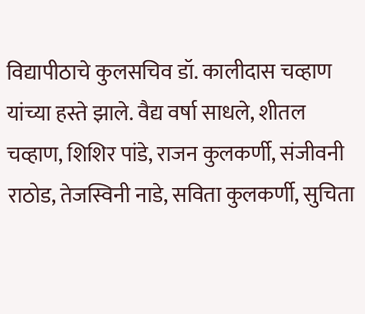विद्यापीठाचे कुलसचिव डॉ. कालीदास चव्हाण यांच्या हस्ते झाले. वैद्य वर्षा साधले, शीतल चव्हाण, शिशिर पांडे, राजन कुलकर्णी, संजीवनी राठोड, तेजस्विनी नाडे, सविता कुलकर्णी, सुचिता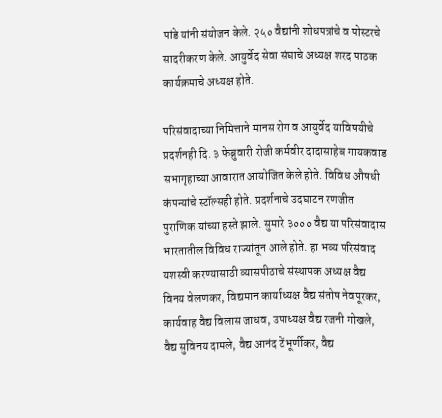पांडे यांनी संयोजन केले. २५० वैद्यांनी शोधपत्रांचे व पोस्टरचे सादरीकरण केले. आयुर्वेद सेवा संघाचे अध्यक्ष शरद पाठक कार्यक्रमाचे अध्यक्ष होते.

परिसंवादाच्या निमित्ताने मानस रोग व आयुर्वेद याविषयीचे प्रदर्शनही दि. ३ फेब्रुवारी रोजी कर्मवीर दादासाहेब गायकवाड सभागृहाच्या आवारात आयोजित केले होते. विविध औषधी कंपन्यांचे स्टॉल्सही होते. प्रदर्शनाचे उदघाटन रणजीत पुराणिक यांच्या हस्ते झाले. सुमारे ३००० वैद्य या परिसंवादास भारतातील विविध राज्यांतून आले होते. हा भव्य परिसंवाद यशस्वी करण्यासाठी व्यासपीठाचे संस्थापक अध्यक्ष वैद्य विनय वेलणकर, विद्यमान कार्याध्यक्ष वैद्य संतोष नेवपूरकर, कार्यवाह वैद्य विलास जाधव, उपाध्यक्ष वैद्य रजनी गोखले, वैद्य सुविनय दामले, वैद्य आनंद टेंभूर्णीकर, वैद्य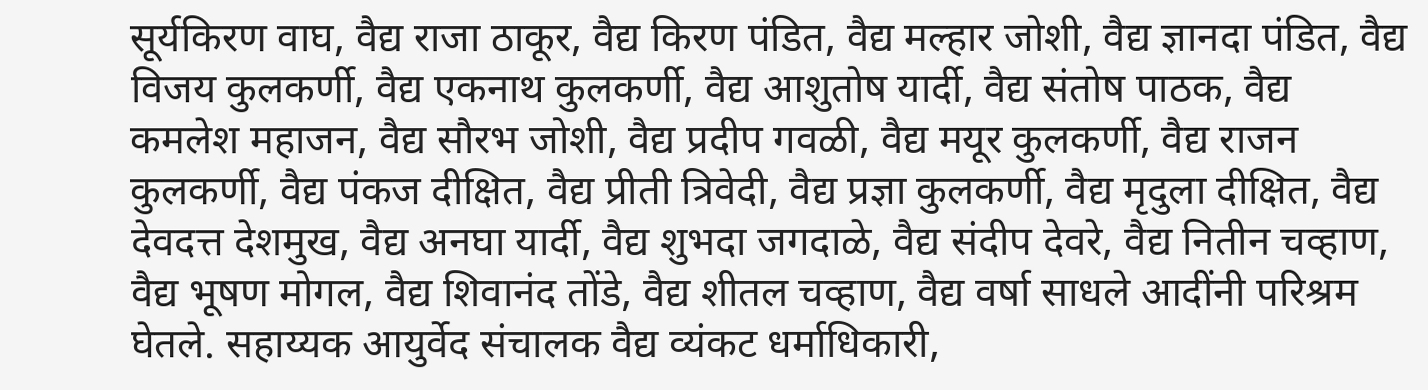सूर्यकिरण वाघ, वैद्य राजा ठाकूर, वैद्य किरण पंडित, वैद्य मल्हार जोशी, वैद्य ज्ञानदा पंडित, वैद्य विजय कुलकर्णी, वैद्य एकनाथ कुलकर्णी, वैद्य आशुतोष यार्दी, वैद्य संतोष पाठक, वैद्य कमलेश महाजन, वैद्य सौरभ जोशी, वैद्य प्रदीप गवळी, वैद्य मयूर कुलकर्णी, वैद्य राजन कुलकर्णी, वैद्य पंकज दीक्षित, वैद्य प्रीती त्रिवेदी, वैद्य प्रज्ञा कुलकर्णी, वैद्य मृदुला दीक्षित, वैद्य देवदत्त देशमुख, वैद्य अनघा यार्दी, वैद्य शुभदा जगदाळे, वैद्य संदीप देवरे, वैद्य नितीन चव्हाण, वैद्य भूषण मोगल, वैद्य शिवानंद तोंडे, वैद्य शीतल चव्हाण, वैद्य वर्षा साधले आदींनी परिश्रम घेतले. सहाय्यक आयुर्वेद संचालक वैद्य व्यंकट धर्माधिकारी,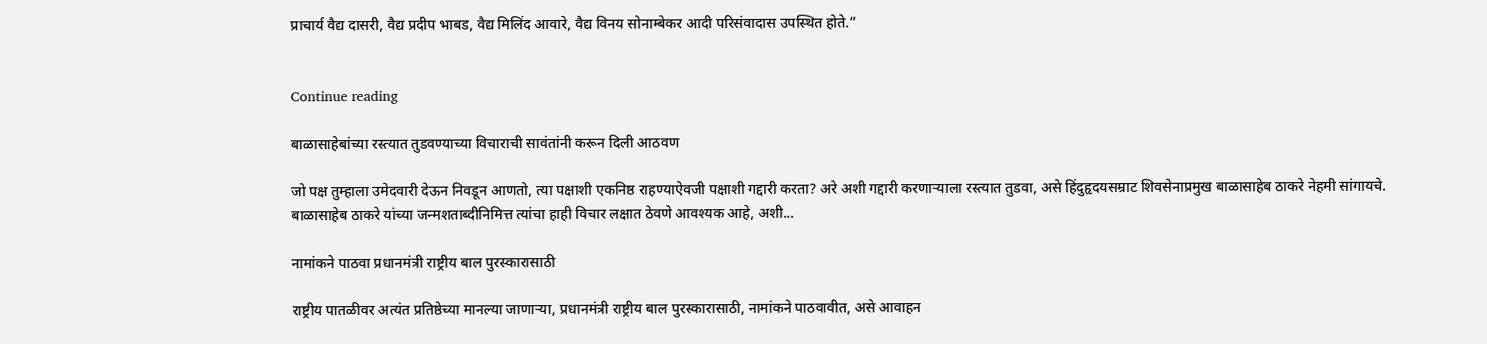प्राचार्य वैद्य दासरी, वैद्य प्रदीप भाबड, वैद्य मिलिंद आवारे, वैद्य विनय सोनाम्बेकर आदी परिसंवादास उपस्थित होते.”


Continue reading

बाळासाहेबांच्या रस्त्यात तुडवण्याच्या विचाराची सावंतांनी करून दिली आठवण

जो पक्ष तुम्हाला उमेदवारी देऊन निवडून आणतो, त्या पक्षाशी एकनिष्ठ राहण्याऐवजी पक्षाशी गद्दारी करता? अरे अशी गद्दारी करणाऱ्याला रस्त्यात तुडवा, असे हिंदुहृदयसम्राट शिवसेनाप्रमुख बाळासाहेब ठाकरे नेहमी सांगायचे. बाळासाहेब ठाकरे यांच्या जन्मशताब्दीनिमित्त त्यांचा हाही विचार लक्षात ठेवणे आवश्यक आहे, अशी...

नामांकने पाठवा प्रधानमंत्री राष्ट्रीय बाल पुरस्कारासाठी

राष्ट्रीय पातळीवर अत्यंत प्रतिष्ठेच्या मानल्या जाणाऱ्या, प्रधानमंत्री राष्ट्रीय बाल पुरस्कारासाठी, नामांकने पाठवावीत, असे आवाहन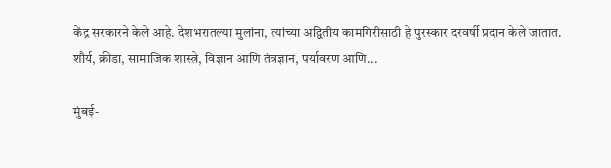केंद्र सरकारने केले आहे. देशभरातल्या मुलांना, त्यांच्या अद्वितीय कामगिरीसाठी हे पुरस्कार दरवर्षी प्रदान केले जातात. शौर्य, क्रीडा, सामाजिक शास्त्रे, विज्ञान आणि तंत्रज्ञान, पर्यावरण आणि...

मुंबई-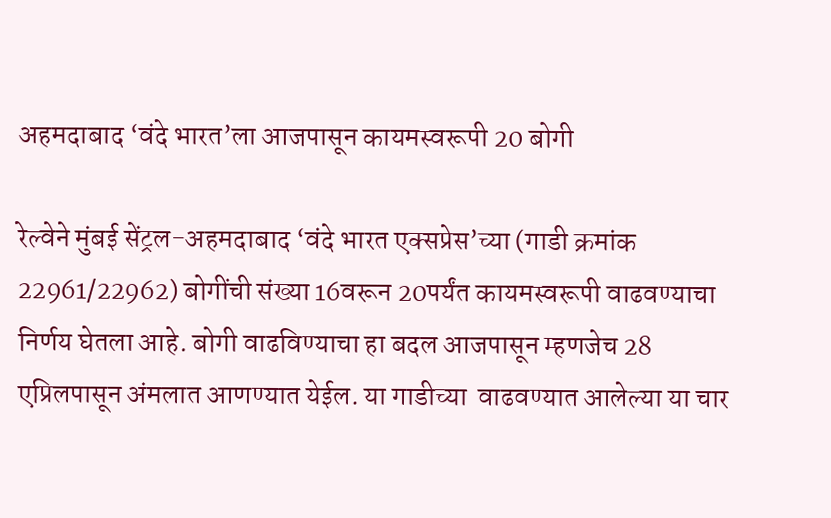अहमदाबाद ‘वंदे भारत’ला आजपासून कायमस्वरूपी 20 बोगी

रेल्वेने मुंबई सेंट्रल-अहमदाबाद ‘वंदे भारत एक्सप्रेस’च्या (गाडी क्रमांक 22961/22962) बोगींची संख्या 16वरून 20पर्यंत कायमस्वरूपी वाढवण्याचा निर्णय घेतला आहे. बोगी वाढविण्‍याचा हा बदल आजपासून म्हणजेच 28 एप्रिलपासून अंमलात आणण्‍यात येईल. या गाडीच्या  वाढवण्यात आलेल्या या चार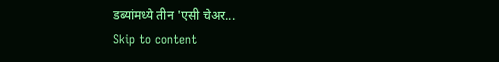डब्यांमध्ये तीन 'एसी चेअर...
Skip to content